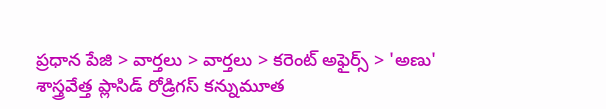ప్రధాన పేజి > వార్తలు > వార్తలు > కరెంట్ అఫైర్స్ > 'అణు' శాస్త్రవేత్త ప్లాసిడ్ రోడ్రిగస్ కన్నుమూత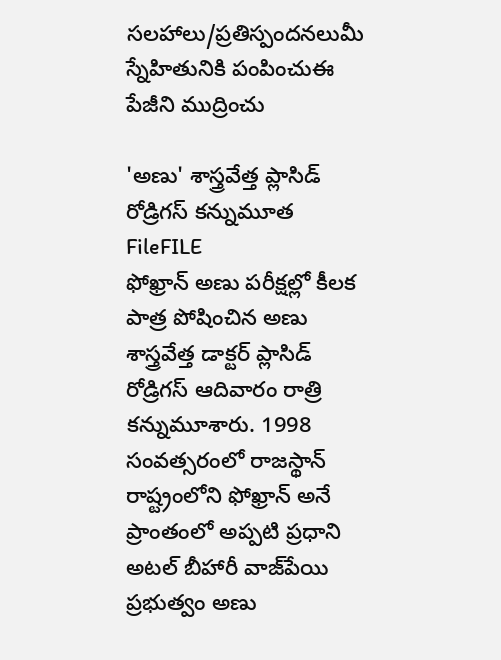సలహాలు/ప్రతిస్పందనలుమీ స్నేహితునికి పంపించుఈ పేజీని ముద్రించు

'అణు' శాస్త్రవేత్త ప్లాసిడ్ రోడ్రిగస్ కన్నుమూత
FileFILE
ఫోఖ్రాన్ అణు పరీక్షల్లో కీలక పాత్ర పోషించిన అణు శాస్త్రవేత్త డాక్టర్ ప్లాసిడ్ రోడ్రిగస్ ఆదివారం రాత్రి కన్నుమూశారు. 1998 సంవత్సరంలో రాజస్థాన్ రాష్ట్రంలోని ఫోఖ్రాన్ అనే ప్రాంతంలో అప్పటి ప్రధాని అటల్ బీహారీ వాజ్‌పేయి ప్రభుత్వం అణు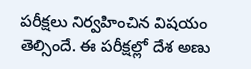పరీక్షలు నిర్వహించిన విషయం తెల్సిందే. ఈ పరీక్షల్లో దేశ అణు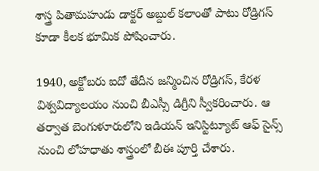శాస్త్ర పితామహుడు డాక్టర్ అబ్దుల్ కలాంతో పాటు రోడ్రిగస్ కూడా కీలక భూమిక పోషించారు.

1940, అక్టోబరు ఐదో తేదీన జన్మించిన రోడ్రిగస్, కేరళ విశ్వవిద్యాలయం నుంచి బీఎస్సీ‌ డిగ్రీని స్వీకరించారు. ఆ తర్వాత బెంగుళూరులోని ఇడియన్ ఇనిస్టిట్యూట్ ఆఫ్ సైన్స్‌ నుంచి లోహధాతు శాస్త్రంలో బీఈ పూర్తి చేశారు.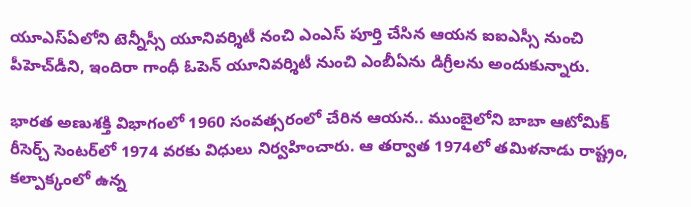యూఎస్‌ఏలోని టెన్నీస్సీ యూనివర్శిటీ నంచి ఎంఎస్ పూర్తి చేసిన ఆయన ఐఐఎస్సీ నుంచి పీహెచ్‌డీని, ఇందిరా గాంధీ ఓపెన్ యూనివర్శిటీ నుంచి ఎంబీఏను డిగ్రీలను అందుకున్నారు.

భారత అణుశక్తి విభాగంలో 1960 సంవత్సరంలో చేరిన ఆయన.. ముంబైలోని బాబా ఆటోమిక్ రీసెర్చ్ సెంటర్‌లో 1974 వరకు విధులు నిర్వహించారు. ఆ తర్వాత 1974లో తమిళనాడు రాష్ట్రం, కల్పాక్కంలో ఉన్న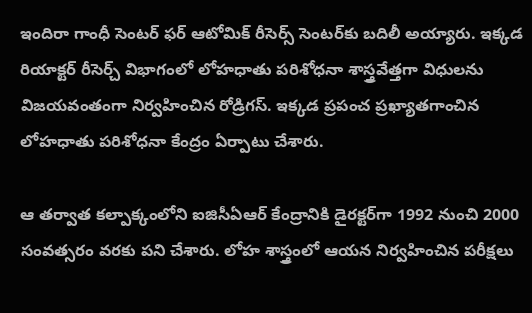ఇందిరా గాంధీ సెంటర్ ఫర్ ఆటోమిక్ రీసెర్స్ సెంటర్‌కు బదిలీ అయ్యారు. ఇక్కడ రియాక్టర్ రీసెర్చ్ విభాగంలో లోహధాతు పరిశోధనా శాస్త్రవేత్తగా విధులను విజయవంతంగా నిర్వహించిన రోడ్రిగస్. ఇక్కడ ప్రపంచ ప్రఖ్యాతగాంచిన లోహధాతు పరిశోధనా కేంద్రం ఏర్పాటు చేశారు.

ఆ తర్వాత కల్పాక్కంలోని ఐజిసీఏఆర్‌ కేంద్రానికి డైరక్టర్‌గా 1992 నుంచి 2000 సంవత్సరం వరకు పని చేశారు. లోహ శాస్త్రంలో ఆయన నిర్వహించిన పరీక్షలు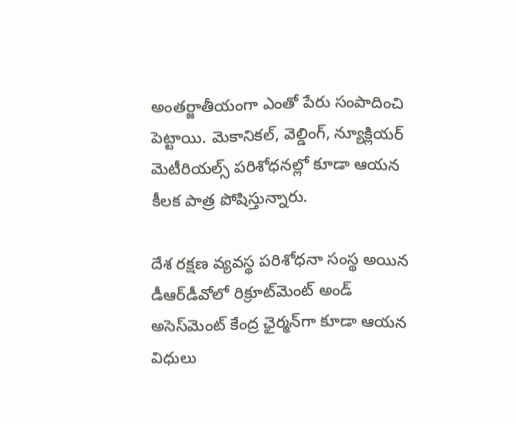అంతర్జాతీయంగా ఎంతో పేరు సంపాదించి పెట్టాయి. మెకానికల్, వెల్డింగ్, న్యూక్లియర్ మెటీరియల్స్ పరిశోధనల్లో కూడా ఆయన కీలక పాత్ర పోషిస్తున్నారు.

దేశ రక్షణ వ్యవస్థ పరిశోధనా సంస్థ అయిన డీఆర్‌డీవోలో రిక్రూట్‌మెంట్ అండ్ అసెస్‌మెంట్ కేంద్ర ఛైర్మన్‌గా కూడా ఆయన విధులు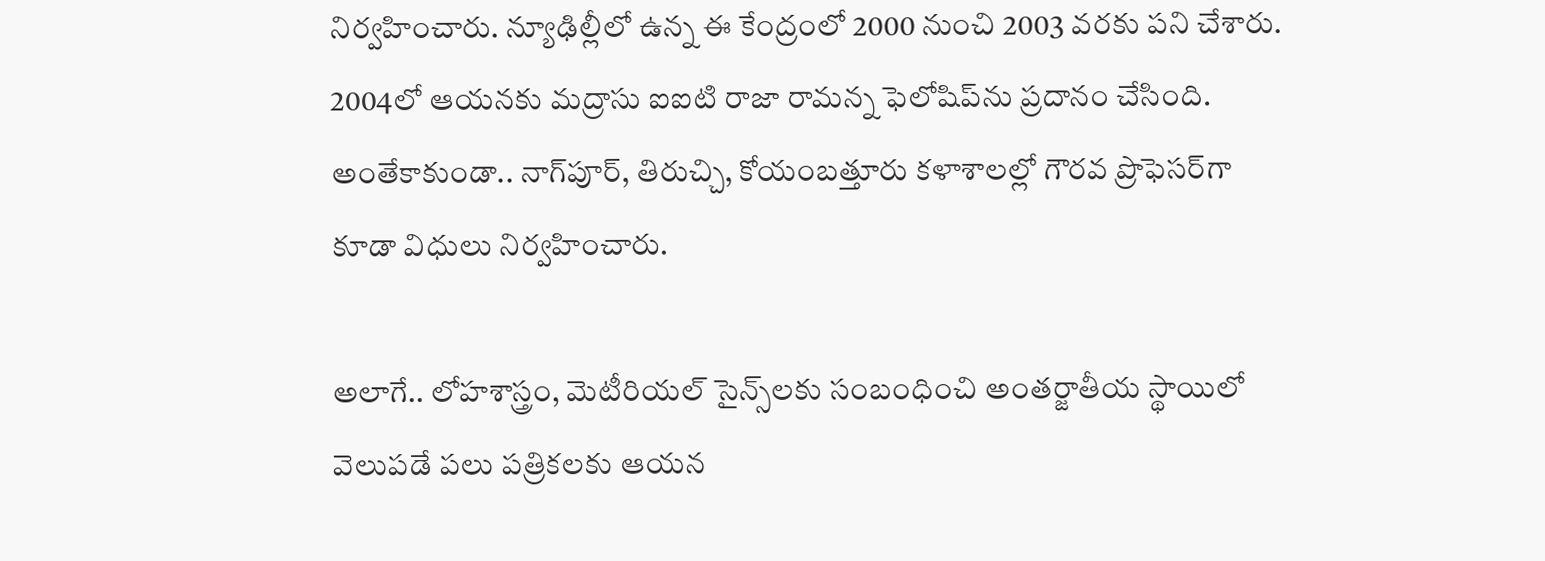నిర్వహించారు. న్యూఢిల్లీలో ఉన్న ఈ కేంద్రంలో 2000 నుంచి 2003 వరకు పని చేశారు. 2004లో ఆయనకు మద్రాసు ఐఐటి రాజా రామన్న ఫెలోషిప్‌‌ను ప్రదానం చేసింది. అంతేకాకుండా.. నాగ్‌పూర్‌, తిరుచ్చి, కోయంబత్తూరు కళాశాలల్లో గౌరవ ప్రొఫెసర్‌గా కూడా విధులు నిర్వహించారు.

అలాగే.. లోహశాస్త్రం, మెటీరియల్ సైన్స్‌లకు సంబంధించి అంతర్జాతీయ స్థాయిలో వెలుపడే పలు పత్రికలకు ఆయన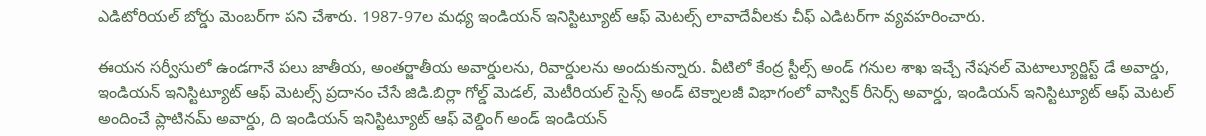ఎడిటోరియల్ బోర్డు మెంబర్‌‌గా పని చేశారు. 1987-97ల మధ్య ఇండియన్ ఇనిస్టిట్యూట్ ఆఫ్ మెటల్స్‌ లావాదేవీలకు చీఫ్ ఎడిటర్‌గా వ్యవహరించారు.

ఈయన సర్వీసులో ఉండగానే పలు జాతీయ, అంతర్జాతీయ అవార్డులను, రివార్డులను అందుకున్నారు. వీటిలో కేంద్ర స్టీల్స్ అండ్ గనుల శాఖ ఇచ్చే నేషనల్ మెటాల్యూర్జిస్ట్ డే అవార్డు, ఇండియన్ ఇనిస్టిట్యూట్ ఆఫ్ మెటల్స్ ప్రదానం చేసే జిడి.బిర్లా గోల్డ్ మెడల్, మెటీరియల్ సైన్స్ అండ్ టెక్నాలజీ విభాగంలో వాస్విక్ రీసెర్స్ అవార్డు, ఇండియన్ ఇనిస్టిట్యూట్ ఆఫ్ మెటల్‌ అందించే ప్లాటినమ్ అవార్డు, ది ఇండియన్ ఇనిస్టిట్యూట్ ఆఫ్ వెల్డింగ్ అండ్ ఇండియన్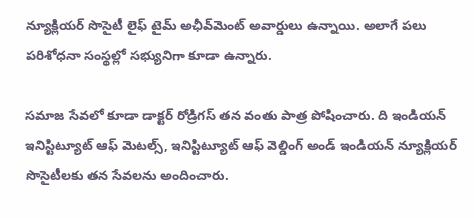న్యూక్లియర్ సొసైటీ లైఫ్ టైమ్ అఛీవ్‌మెంట్ అవార్డు‌లు ఉన్నాయి. అలాగే పలు పరిశోధనా సంస్థల్లో సభ్యునిగా కూడా ఉన్నారు.

సమాజ సేవలో కూడా డాక్టర్ రోడ్రిగస్ తన వంతు పాత్ర పోషించారు. ది ఇండియన్ ఇనిస్టిట్యూట్ ఆఫ్ మెటల్స్‌, ఇనిస్టిట్యూట్ ఆఫ్ వెల్డింగ్ అండ్ ఇండియన్ న్యూక్లియర్ సొసైటీలకు తన సేవలను అందించారు.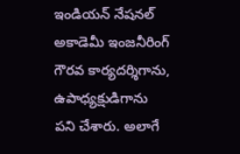ఇండియన్ నేషనల్ అకాడెమీ ఇంజనీరింగ్‌ గౌరవ కార్యదర్శిగాను, ఉపాధ్యక్షుడిగాను పని చేశారు. అలాగే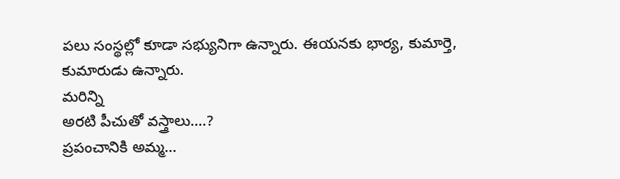పలు సంస్థల్లో కూడా సభ్యునిగా ఉన్నారు. ఈయనకు భార్య, కుమార్తె, కుమారుడు ఉన్నారు.
మరిన్ని
అరటి పీచుతో వస్త్రాలు....?
ప్రపంచానికి అమ్మ...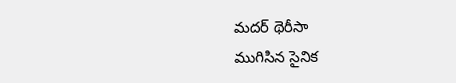మదర్ థెరీసా
ముగిసిన సైనిక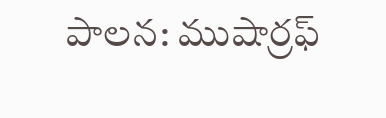పాలన: ముషార్రఫ్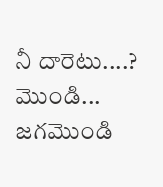నీ దారెటు....?
మొండి... జగమొండి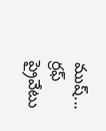ముష్... ర్రఫ్
ప్రైవేటు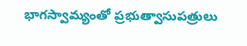భాగస్వామ్యంతో ప్రభుత్వాసుపత్రులు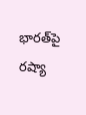భారత్‌పై రష్యా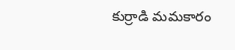కుర్రాడి మమకారం